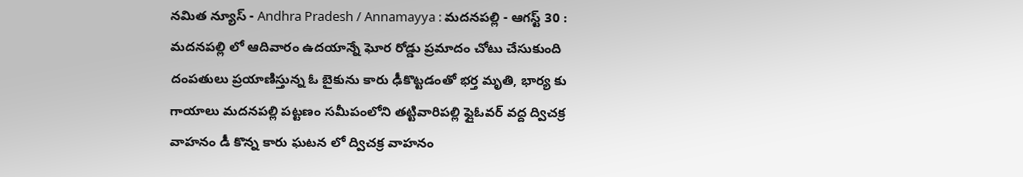నమిత న్యూస్ - Andhra Pradesh / Annamayya : మదనపల్లి - ఆగస్ట్ 30 : మదనపల్లి లో ఆదివారం ఉదయాన్నే ఘోర రోడ్డు ప్రమాదం చోటు చేసుకుంది దంపతులు ప్రయాణిస్తున్న ఓ బైకును కారు ఢీకొట్టడంతో భర్త మృతి, భార్య కు గాయాలు మదనపల్లి పట్టణం సమీపంలోని తట్టివారిపల్లి ఫ్లైఓవర్ వద్ద ద్విచక్ర వాహనం డీ కొన్న కారు ఘటన లో ద్విచక్ర వాహనం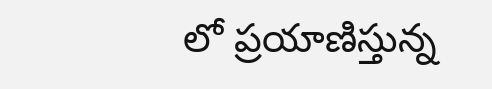లో ప్రయాణిస్తున్న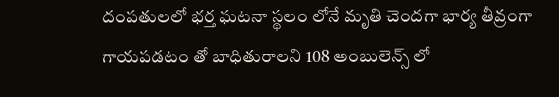దంపతులలో భర్త ఘటనా స్థలం లోనే మృతి చెందగా భార్య తీవ్రంగా గాయపడటం తో బాధితురాలని 108 అంబులెన్స్ లో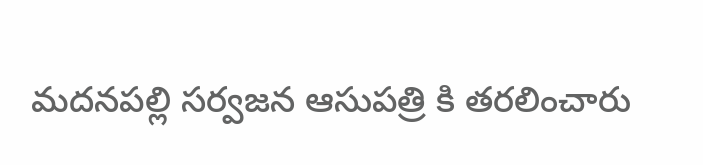మదనపల్లి సర్వజన ఆసుపత్రి కి తరలించారు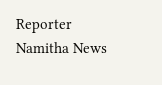Reporter
Namitha News